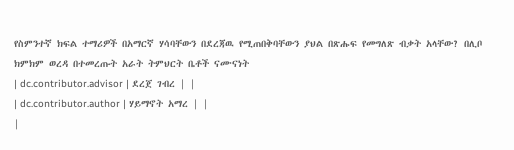የስምንተኛ ክፍል ተማሪዎች በአማርኛ ሃሳባቸውን በደረጃዉ የሚጠበቅባቸውን ያህል በጽሑፍ የመግለጽ ብቃት አላቸው? በሊቦ ክምክም ወረዳ በተመረጡት አራት ትምህርት ቤቶች ናሙናነት
| dc.contributor.advisor | ደረጀ ገብረ | |
| dc.contributor.author | ሃይማኖት አማረ | |
|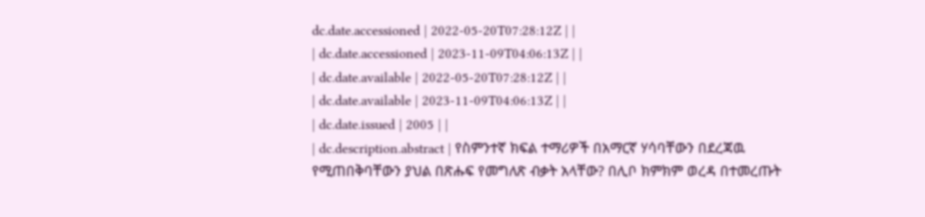dc.date.accessioned | 2022-05-20T07:28:12Z | |
| dc.date.accessioned | 2023-11-09T04:06:13Z | |
| dc.date.available | 2022-05-20T07:28:12Z | |
| dc.date.available | 2023-11-09T04:06:13Z | |
| dc.date.issued | 2005 | |
| dc.description.abstract | የስምንተኛ ክፍል ተማሪዎች በአማርኛ ሃሳባቸውን በደረጃዉ የሚጠበቅባቸውን ያህል በጽሑፍ የመግለጽ ብቃት አላቸው? በሊቦ ክምክም ወረዳ በተመረጡት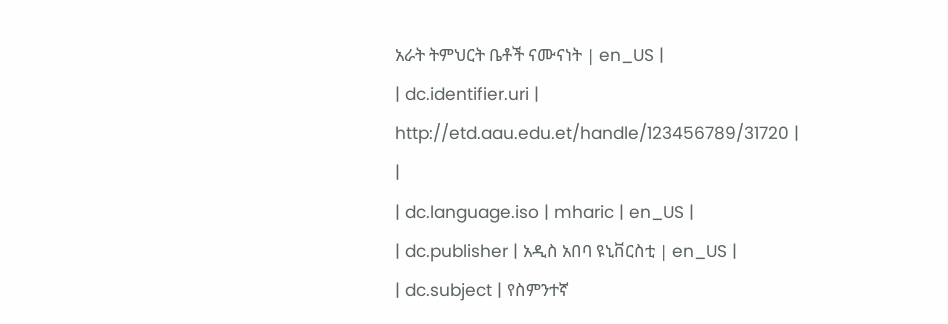አራት ትምህርት ቤቶች ናሙናነት | en_US |
| dc.identifier.uri | http://etd.aau.edu.et/handle/123456789/31720 | |
| dc.language.iso | mharic | en_US |
| dc.publisher | አዲስ አበባ ዩኒቨርስቲ | en_US |
| dc.subject | የስምንተኛ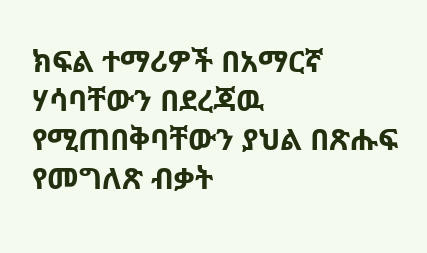ክፍል ተማሪዎች በአማርኛ ሃሳባቸውን በደረጃዉ የሚጠበቅባቸውን ያህል በጽሑፍ የመግለጽ ብቃት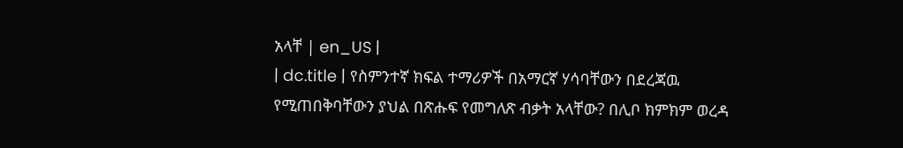አላቸ | en_US |
| dc.title | የስምንተኛ ክፍል ተማሪዎች በአማርኛ ሃሳባቸውን በደረጃዉ የሚጠበቅባቸውን ያህል በጽሑፍ የመግለጽ ብቃት አላቸው? በሊቦ ክምክም ወረዳ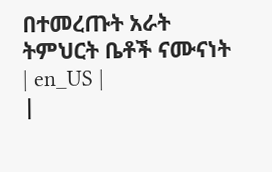በተመረጡት አራት ትምህርት ቤቶች ናሙናነት | en_US |
|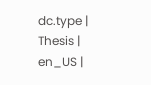dc.type | Thesis | en_US |